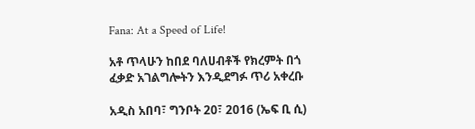Fana: At a Speed of Life!

አቶ ጥላሁን ከበደ ባለሀብቶች የክረምት በጎ ፈቃድ አገልግሎትን እንዲደግፉ ጥሪ አቀረቡ

አዲስ አበባ፣ ግንቦት 20፣ 2016 (ኤፍ ቢ ሲ)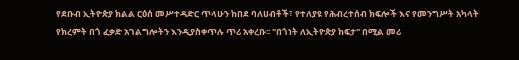የደቡብ ኢትዮጵያ ክልል ርዕሰ መሥተዳድር ጥላሁን ከበደ ባለሀብቶች፣ የተለያዩ የሕብረተሰብ ክፍሎች እና የመንግሥት አካላት የክረምት በጎ ፈቃድ አገልግሎትን እንዲያስቀጥሉ ጥሪ አቀረቡ፡፡ "በጎነት ለኢትዮጵያ ከፍታ" በሚል መሪ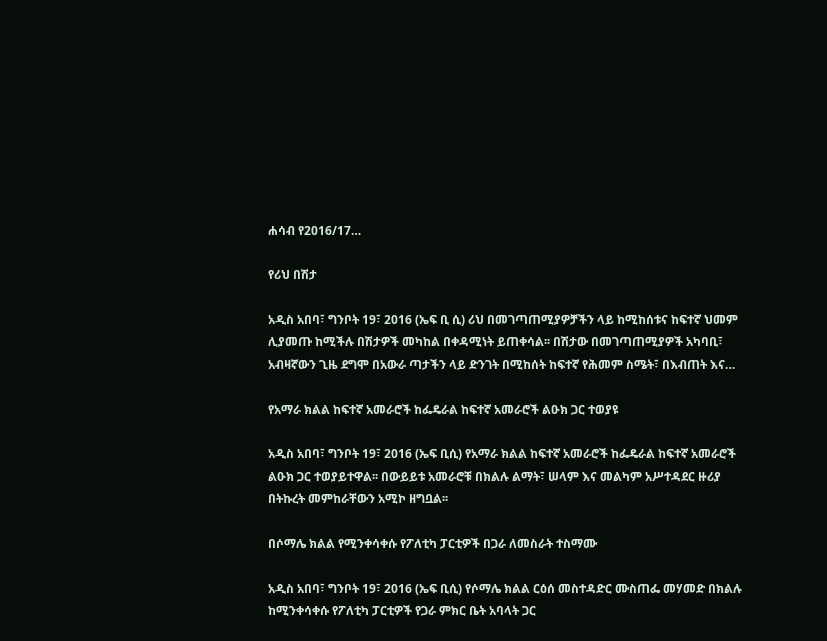ሐሳብ የ2016/17…

የሪህ በሽታ

አዲስ አበባ፣ ግንቦት 19፣ 2016 (ኤፍ ቢ ሲ) ሪህ በመገጣጠሚያዎቻችን ላይ ከሚከሰቱና ከፍተኛ ህመም ሊያመጡ ከሚችሉ በሽታዎች መካከል በቀዳሚነት ይጠቀሳል፡፡ በሽታው በመገጣጠሚያዎች አካባቢ፣ አብዛኛውን ጊዜ ደግሞ በአውራ ጣታችን ላይ ድንገት በሚከሰት ከፍተኛ የሕመም ስሜት፣ በእብጠት እና…

የአማራ ክልል ከፍተኛ አመራሮች ከፌዴራል ከፍተኛ አመራሮች ልዑክ ጋር ተወያዩ

አዲስ አበባ፣ ግንቦት 19፣ 2016 (ኤፍ ቢሲ) የአማራ ክልል ከፍተኛ አመራሮች ከፌዴራል ከፍተኛ አመራሮች ልዑክ ጋር ተወያይተዋል፡፡ በውይይቱ አመራሮቹ በክልሉ ልማት፣ ሠላም እና መልካም አሥተዳደር ዙሪያ በትኩረት መምከራቸውን አሚኮ ዘግቧል፡፡

በሶማሌ ክልል የሚንቀሳቀሱ የፖለቲካ ፓርቲዎች በጋራ ለመስራት ተስማሙ

አዲስ አበባ፣ ግንቦት 19፣ 2016 (ኤፍ ቢሲ) የሶማሌ ክልል ርዕሰ መስተዳድር ሙስጠፌ መሃመድ በክልሉ ከሚንቀሳቀሱ የፖለቲካ ፓርቲዎች የጋራ ምክር ቤት አባላት ጋር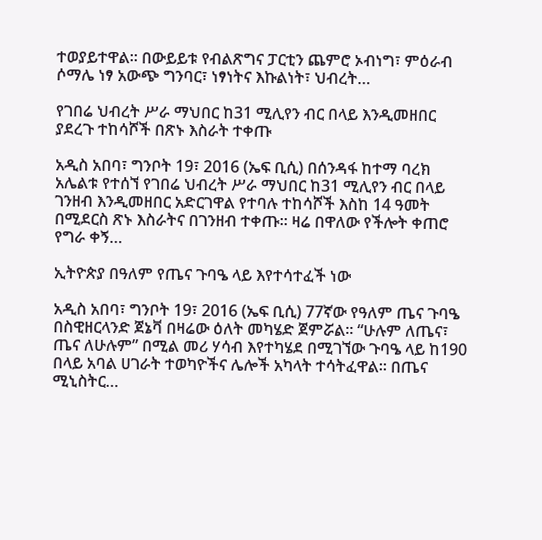ተወያይተዋል። በውይይቱ የብልጽግና ፓርቲን ጨምሮ ኦብነግ፣ ምዕራብ ሶማሌ ነፃ አውጭ ግንባር፣ ነፃነትና እኩልነት፣ ህብረት…

የገበሬ ህብረት ሥራ ማህበር ከ31 ሚሊየን ብር በላይ እንዲመዘበር ያደረጉ ተከሳሾች በጽኑ እስራት ተቀጡ

አዲስ አበባ፣ ግንቦት 19፣ 2016 (ኤፍ ቢሲ) በሰንዳፋ ከተማ ባረክ አሌልቱ የተሰኘ የገበሬ ህብረት ሥራ ማህበር ከ31 ሚሊየን ብር በላይ ገንዘብ እንዲመዘበር አድርገዋል የተባሉ ተከሳሾች እስከ 14 ዓመት በሚደርስ ጽኑ እስራትና በገንዘብ ተቀጡ። ዛሬ በዋለው የችሎት ቀጠሮ የግራ ቀኝ…

ኢትዮጵያ በዓለም የጤና ጉባዔ ላይ እየተሳተፈች ነው

አዲስ አበባ፣ ግንቦት 19፣ 2016 (ኤፍ ቢሲ) 77ኛው የዓለም ጤና ጉባዔ በስዊዘርላንድ ጀኔቫ በዛሬው ዕለት መካሄድ ጀምሯል፡፡ “ሁሉም ለጤና፣ ጤና ለሁሉም” በሚል መሪ ሃሳብ እየተካሄደ በሚገኘው ጉባዔ ላይ ከ190 በላይ አባል ሀገራት ተወካዮችና ሌሎች አካላት ተሳትፈዋል፡፡ በጤና ሚኒስትር…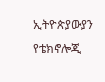ኢትዮጵያውያን የቴክኖሎጂ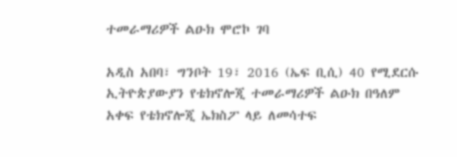ተመራማሪዎች ልዑክ ሞሮኮ ገባ

አዲስ አበባ፣ ግንቦት 19፣ 2016 (ኤፍ ቢሲ) 40 የሚደርሱ ኢትዮጵያውያን የቴክኖሎጂ ተመራማሪዎች ልዑክ በዓለም አቀፍ የቴክኖሎጂ ኤክስፖ ላይ ለመሳተፍ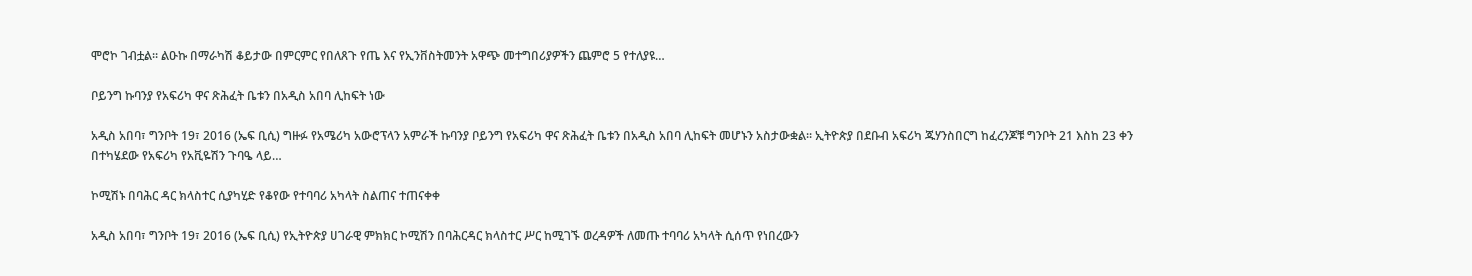ሞሮኮ ገብቷል። ልዑኩ በማራካሽ ቆይታው በምርምር የበለጸጉ የጤ እና የኢንቨስትመንት አዋጭ መተግበሪያዎችን ጨምሮ 5 የተለያዩ…

ቦይንግ ኩባንያ የአፍሪካ ዋና ጽሕፈት ቤቱን በአዲስ አበባ ሊከፍት ነው

አዲስ አበባ፣ ግንቦት 19፣ 2016 (ኤፍ ቢሲ) ግዙፉ የአሜሪካ አውሮፕላን አምራች ኩባንያ ቦይንግ የአፍሪካ ዋና ጽሕፈት ቤቱን በአዲስ አበባ ሊከፍት መሆኑን አስታውቋል፡፡ ኢትዮጵያ በደቡብ አፍሪካ ጁሃንስበርግ ከፈረንጆቹ ግንቦት 21 እስከ 23 ቀን በተካሄደው የአፍሪካ የአቪዬሽን ጉባዔ ላይ…

ኮሚሽኑ በባሕር ዳር ክላስተር ሲያካሂድ የቆየው የተባባሪ አካላት ስልጠና ተጠናቀቀ

አዲስ አበባ፣ ግንቦት 19፣ 2016 (ኤፍ ቢሲ) የኢትዮጵያ ሀገራዊ ምክክር ኮሚሽን በባሕርዳር ክላስተር ሥር ከሚገኙ ወረዳዎች ለመጡ ተባባሪ አካላት ሲሰጥ የነበረውን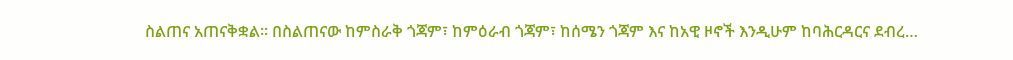ስልጠና አጠናቅቋል፡፡ በስልጠናው ከምስራቅ ጎጃም፣ ከምዕራብ ጎጃም፣ ከሰሜን ጎጃም እና ከአዊ ዞኖች እንዲሁም ከባሕርዳርና ደብረ…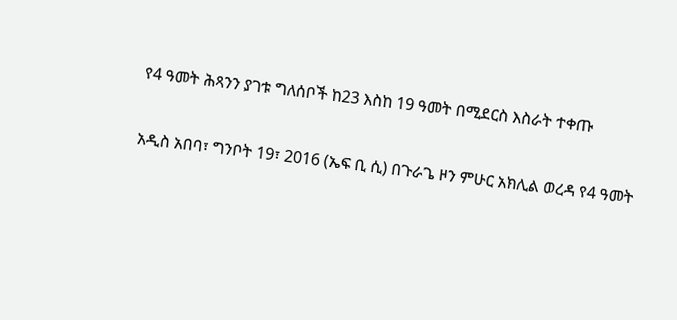የ4 ዓመት ሕጻንን ያገቱ ግለሰቦች ከ23 እስከ 19 ዓመት በሚደርስ እስራት ተቀጡ

አዲስ አበባ፣ ግንቦት 19፣ 2016 (ኤፍ ቢ ሲ) በጉራጌ ዞን ምሁር አክሊል ወረዳ የ4 ዓመት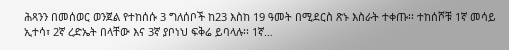ሕጻንን በመሰወር ወንጀል የተከሰሱ 3 ግለሰቦች ከ23 እስከ 19 ዓመት በሚደርስ ጽኑ እስራት ተቀጡ፡፡ ተከሰሾቹ 1ኛ መሳይ ኢተሳ፣ 2ኛ ረድኤት በላቸው እና 3ኛ ያቦነህ ፍቅሬ ይባላሉ፡፡ 1ኛ…